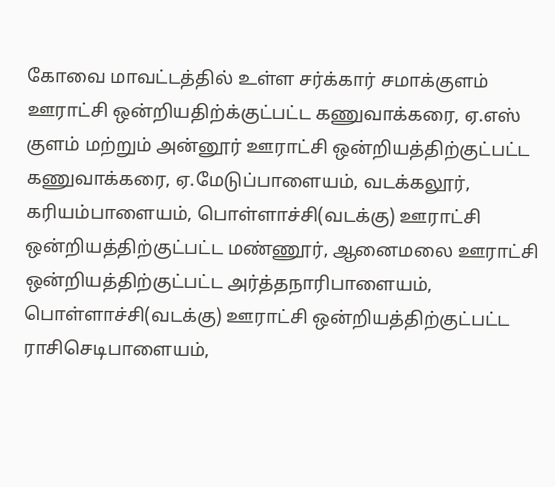கோவை மாவட்டத்தில் உள்ள சர்க்கார் சமாக்குளம் ஊராட்சி ஒன்றியதிற்க்குட்பட்ட கணுவாக்கரை, ஏ.எஸ் குளம் மற்றும் அன்னூர் ஊராட்சி ஒன்றியத்திற்குட்பட்ட கணுவாக்கரை, ஏ.மேடுப்பாளையம், வடக்கலூர், கரியம்பாளையம், பொள்ளாச்சி(வடக்கு) ஊராட்சி ஒன்றியத்திற்குட்பட்ட மண்ணூர், ஆனைமலை ஊராட்சி ஒன்றியத்திற்குட்பட்ட அர்த்தநாரிபாளையம், பொள்ளாச்சி(வடக்கு) ஊராட்சி ஒன்றியத்திற்குட்பட்ட ராசிசெடிபாளையம்,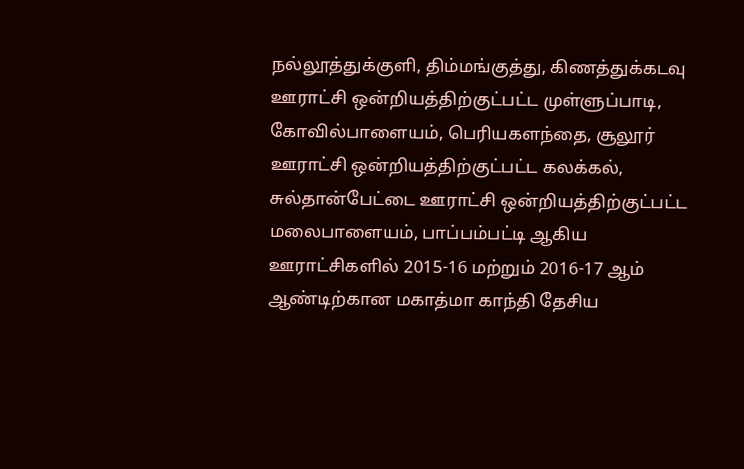நல்லூத்துக்குளி, திம்மங்குத்து, கிணத்துக்கடவு ஊராட்சி ஒன்றியத்திற்குட்பட்ட முள்ளுப்பாடி, கோவில்பாளையம், பெரியகளந்தை, சூலூர் ஊராட்சி ஒன்றியத்திற்குட்பட்ட கலக்கல், சுல்தான்பேட்டை ஊராட்சி ஒன்றியத்திற்குட்பட்ட மலைபாளையம், பாப்பம்பட்டி ஆகிய ஊராட்சிகளில் 2015-16 மற்றும் 2016-17 ஆம் ஆண்டிற்கான மகாத்மா காந்தி தேசிய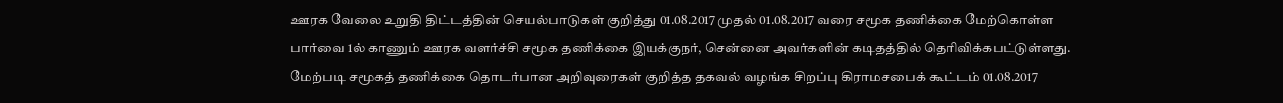ஊரக வேலை உறுதி திட்டத்தின் செயல்பாடுகள் குறித்து 01.08.2017 முதல் 01.08.2017 வரை சமூக தணிக்கை மேற்கொள்ள பார்வை 1ல் காணும் ஊரக வளர்ச்சி சமூக தணிக்கை இயக்குநர், சென்னை அவர்களின் கடிதத்தில் தெரிவிக்கபட்டுள்ளது.
மேற்படி சமூகத் தணிக்கை தொடர்பான அறிவுரைகள் குறித்த தகவல் வழங்க சிறப்பு கிராமசபைக் கூட்டம் 01.08.2017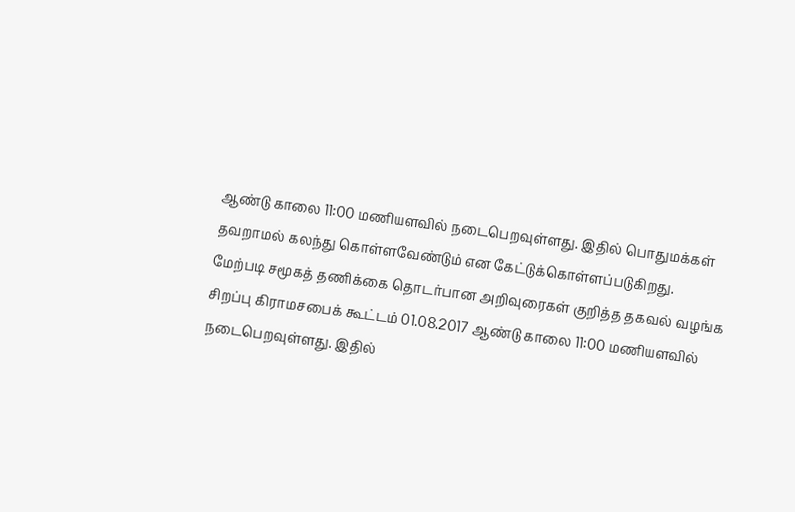ஆண்டு காலை 11:00 மணியளவில் நடைபெறவுள்ளது. இதில் பொதுமக்கள் தவறாமல் கலந்து கொள்ளவேண்டும் என கேட்டுக்கொள்ளப்படுகிறது.
மேற்படி சமூகத் தணிக்கை தொடர்பான அறிவுரைகள் குறித்த தகவல் வழங்க சிறப்பு கிராமசபைக் கூட்டம் 01.08.2017 ஆண்டு காலை 11:00 மணியளவில் நடைபெறவுள்ளது. இதில்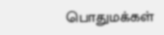பொதுமக்கள்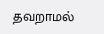தவறாமல்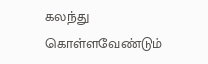கலந்து கொள்ளவேண்டும்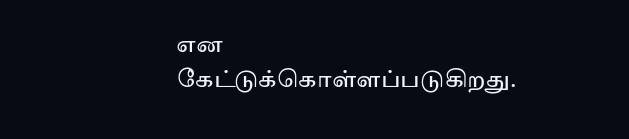என கேட்டுக்கொள்ளப்படுகிறது.